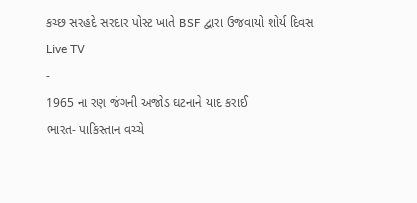કચ્છ સરહદે સરદાર પોસ્ટ ખાતે BSF દ્વારા ઉજવાયો શોર્ય દિવસ
Live TV
-
1965 ના રણ જંગની અજોડ ઘટનાને યાદ કરાઈ
ભારત- પાકિસ્તાન વચ્ચે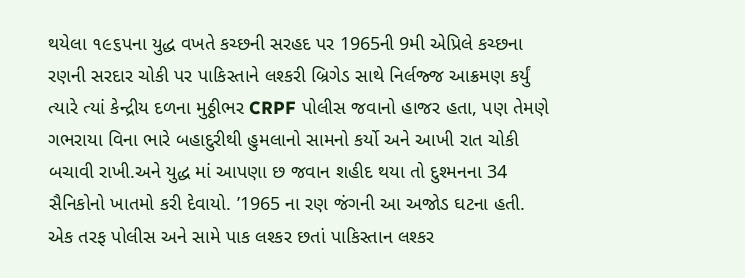થયેલા ૧૯૬પના યુદ્ધ વખતે કચ્છની સરહદ પર 1965ની 9મી એપ્રિલે કચ્છના રણની સરદાર ચોકી પર પાકિસ્તાને લશ્કરી બ્રિગેડ સાથે નિર્લજ્જ આક્રમણ કર્યું ત્યારે ત્યાં કેન્દ્રીય દળના મુઠ્ઠીભર CRPF પોલીસ જવાનો હાજર હતા, પણ તેમણે ગભરાયા વિના ભારે બહાદુરીથી હુમલાનો સામનો કર્યો અને આખી રાત ચોકી બચાવી રાખી.અને યુદ્ધ માં આપણા છ જવાન શહીદ થયા તો દુશ્મનના 34 સૈનિકોનો ખાતમો કરી દેવાયો. ’1965 ના રણ જંગની આ અજોડ ઘટના હતી. એક તરફ પોલીસ અને સામે પાક લશ્કર છતાં પાકિસ્તાન લશ્કર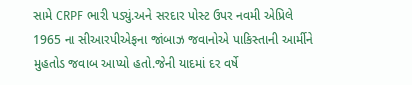સામે CRPF ભારી પડ્યું.અને સરદાર પોસ્ટ ઉપર નવમી એપ્રિલે 1965 ના સીઆરપીએફના જાંબાઝ જવાનોએ પાકિસ્તાની આર્મીને મુહતોડ જવાબ આપ્યો હતો.જેની યાદમાં દર વર્ષે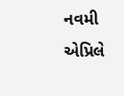નવમી એપ્રિલે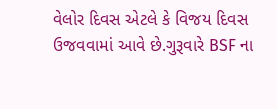વેલોર દિવસ એટલે કે વિજય દિવસ ઉજવવામાં આવે છે.ગુરૂવારે BSF ના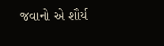જવાનો એ શૌર્ય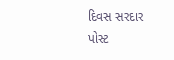દિવસ સરદાર પોસ્ટ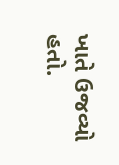ખાતે ઉજવ્યો હતો.